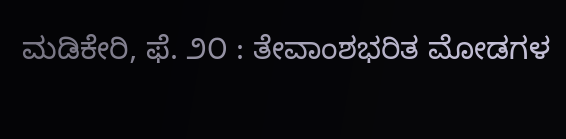ಮಡಿಕೇರಿ, ಫೆ. ೨೦ : ತೇವಾಂಶಭರಿತ ಮೋಡಗಳ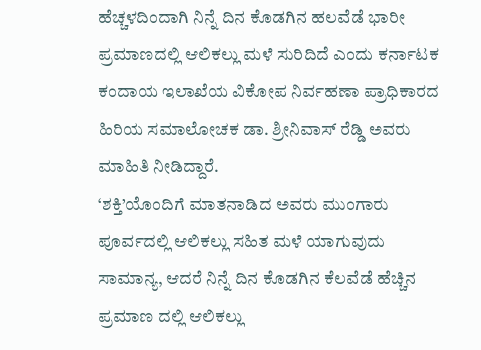ಹೆಚ್ಚಳದಿಂದಾಗಿ ನಿನ್ನೆ ದಿನ ಕೊಡಗಿನ ಹಲವೆಡೆ ಭಾರೀ ಪ್ರಮಾಣದಲ್ಲಿ ಆಲಿಕಲ್ಲು ಮಳೆ ಸುರಿದಿದೆ ಎಂದು ಕರ್ನಾಟಕ ಕಂದಾಯ ಇಲಾಖೆಯ ವಿಕೋಪ ನಿರ್ವಹಣಾ ಪ್ರಾಧಿಕಾರದ ಹಿರಿಯ ಸಮಾಲೋಚಕ ಡಾ. ಶ್ರೀನಿವಾಸ್ ರೆಡ್ಡಿ ಅವರು ಮಾಹಿತಿ ನೀಡಿದ್ದಾರೆ.
‘ಶಕ್ತಿ’ಯೊಂದಿಗೆ ಮಾತನಾಡಿದ ಅವರು ಮುಂಗಾರು ಪೂರ್ವದಲ್ಲಿ ಆಲಿಕಲ್ಲು ಸಹಿತ ಮಳೆ ಯಾಗುವುದು ಸಾಮಾನ್ಯ, ಆದರೆ ನಿನ್ನೆ ದಿನ ಕೊಡಗಿನ ಕೆಲವೆಡೆ ಹೆಚ್ಚಿನ ಪ್ರಮಾಣ ದಲ್ಲಿ ಆಲಿಕಲ್ಲು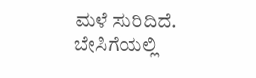ಮಳೆ ಸುರಿದಿದೆ. ಬೇಸಿಗೆಯಲ್ಲಿ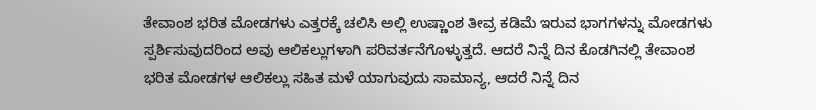ತೇವಾಂಶ ಭರಿತ ಮೋಡಗಳು ಎತ್ತರಕ್ಕೆ ಚಲಿಸಿ ಅಲ್ಲಿ ಉಷ್ಣಾಂಶ ತೀವ್ರ ಕಡಿಮೆ ಇರುವ ಭಾಗಗಳನ್ನು ಮೋಡಗಳು ಸ್ಪರ್ಶಿಸುವುದರಿಂದ ಅವು ಆಲಿಕಲ್ಲುಗಳಾಗಿ ಪರಿವರ್ತನೆಗೊಳ್ಳುತ್ತದೆ. ಆದರೆ ನಿನ್ನೆ ದಿನ ಕೊಡಗಿನಲ್ಲಿ ತೇವಾಂಶ ಭರಿತ ಮೋಡಗಳ ಆಲಿಕಲ್ಲು ಸಹಿತ ಮಳೆ ಯಾಗುವುದು ಸಾಮಾನ್ಯ, ಆದರೆ ನಿನ್ನೆ ದಿನ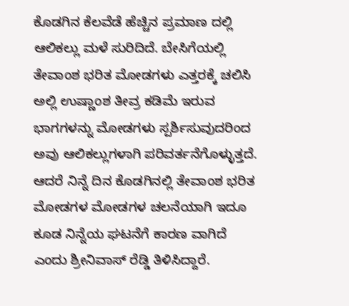ಕೊಡಗಿನ ಕೆಲವೆಡೆ ಹೆಚ್ಚಿನ ಪ್ರಮಾಣ ದಲ್ಲಿ ಆಲಿಕಲ್ಲು ಮಳೆ ಸುರಿದಿದೆ. ಬೇಸಿಗೆಯಲ್ಲಿ ತೇವಾಂಶ ಭರಿತ ಮೋಡಗಳು ಎತ್ತರಕ್ಕೆ ಚಲಿಸಿ ಅಲ್ಲಿ ಉಷ್ಣಾಂಶ ತೀವ್ರ ಕಡಿಮೆ ಇರುವ ಭಾಗಗಳನ್ನು ಮೋಡಗಳು ಸ್ಪರ್ಶಿಸುವುದರಿಂದ ಅವು ಆಲಿಕಲ್ಲುಗಳಾಗಿ ಪರಿವರ್ತನೆಗೊಳ್ಳುತ್ತದೆ. ಆದರೆ ನಿನ್ನೆ ದಿನ ಕೊಡಗಿನಲ್ಲಿ ತೇವಾಂಶ ಭರಿತ ಮೋಡಗಳ ಮೋಡಗಳ ಚಲನೆಯಾಗಿ ಇದೂ ಕೂಡ ನಿನ್ನೆಯ ಘಟನೆಗೆ ಕಾರಣ ವಾಗಿದೆ ಎಂದು ಶ್ರೀನಿವಾಸ್ ರೆಡ್ಡಿ ತಿಳಿಸಿದ್ದಾರೆ.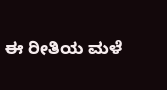ಈ ರೀತಿಯ ಮಳೆ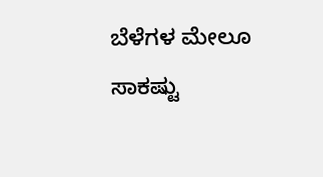ಬೆಳೆಗಳ ಮೇಲೂ ಸಾಕಷ್ಟು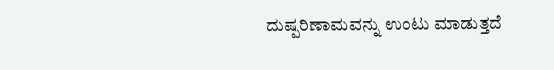ದುಷ್ಪರಿಣಾಮವನ್ನು ಉಂಟು ಮಾಡುತ್ತದೆ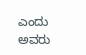ಎಂದು ಅವರು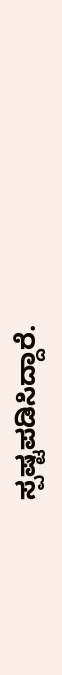ಸ್ಪಷ್ಟಪಡಿಸಿದ್ದಾರೆ.